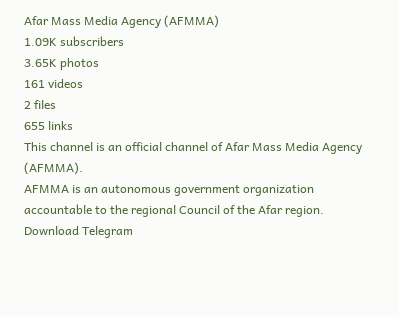Afar Mass Media Agency (AFMMA)
1.09K subscribers
3.65K photos
161 videos
2 files
655 links
This channel is an official channel of Afar Mass Media Agency (AFMMA).
AFMMA is an autonomous government organization accountable to the regional Council of the Afar region.
Download Telegram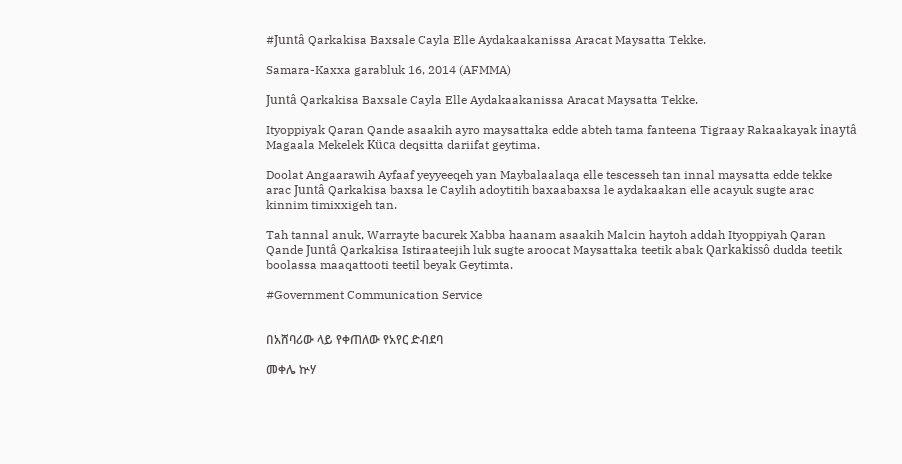#Juntâ Qarkakisa Baxsale Cayla Elle Aydakaakanissa Aracat Maysatta Tekke.

Samara-Kaxxa garabluk 16, 2014 (AFMMA)

Juntâ Qarkakisa Baxsale Cayla Elle Aydakaakanissa Aracat Maysatta Tekke.

Ityoppiyak Qaran Qande asaakih ayro maysattaka edde abteh tama fanteena Tigraay Rakaakayak inaytâ Magaala Mekelek Küca deqsitta dariifat geytima.

Doolat Angaarawih Ayfaaf yeyyeeqeh yan Maybalaalaqa elle tescesseh tan innal maysatta edde tekke arac Juntâ Qarkakisa baxsa le Caylih adoytitih baxaabaxsa le aydakaakan elle acayuk sugte arac kinnim timixxigeh tan.

Tah tannal anuk, Warrayte bacurek Xabba haanam asaakih Malcin haytoh addah Ityoppiyah Qaran Qande Juntâ Qarkakisa Istiraateejih luk sugte aroocat Maysattaka teetik abak Qarkakissô dudda teetik boolassa maaqattooti teetil beyak Geytimta.

#Government Communication Service


በአሸባሪው ላይ የቀጠለው የአየር ድብደባ

መቀሌ ኵሃ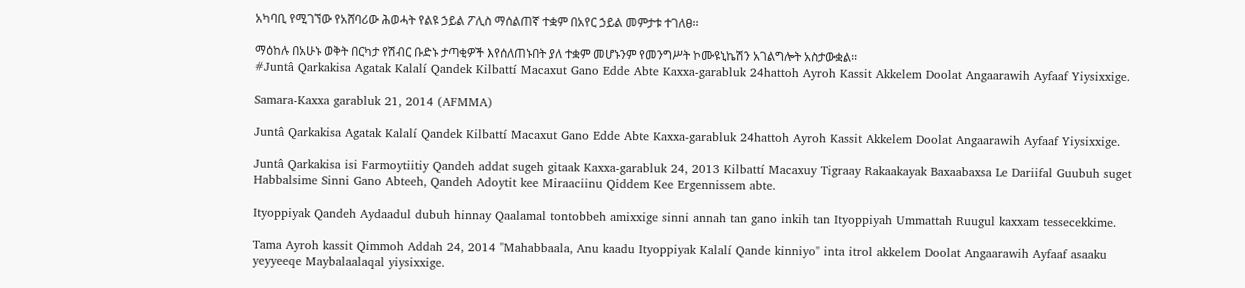አካባቢ የሚገኘው የአሸባሪው ሕወሓት የልዩ ኃይል ፖሊስ ማሰልጠኛ ተቋም በአየር ኃይል መምታቱ ተገለፀ፡፡

ማዕከሉ በአሁኑ ወቅት በርካታ የሽብር ቡድኑ ታጣቂዎች እየሰለጠኑበት ያለ ተቋም መሆኑንም የመንግሥት ኮሙዩኒኬሽን አገልግሎት አስታውቋል፡፡
#Juntâ Qarkakisa Agatak Kalalí Qandek Kilbattí Macaxut Gano Edde Abte Kaxxa-garabluk 24hattoh Ayroh Kassit Akkelem Doolat Angaarawih Ayfaaf Yiysixxige.

Samara-Kaxxa garabluk 21, 2014 (AFMMA)

Juntâ Qarkakisa Agatak Kalalí Qandek Kilbattí Macaxut Gano Edde Abte Kaxxa-garabluk 24hattoh Ayroh Kassit Akkelem Doolat Angaarawih Ayfaaf Yiysixxige.

Juntâ Qarkakisa isi Farmoytiitiy Qandeh addat sugeh gitaak Kaxxa-garabluk 24, 2013 Kilbattí Macaxuy Tigraay Rakaakayak Baxaabaxsa Le Dariifal Guubuh suget Habbalsime Sinni Gano Abteeh, Qandeh Adoytit kee Miraaciinu Qiddem Kee Ergennissem abte.

Ityoppiyak Qandeh Aydaadul dubuh hinnay Qaalamal tontobbeh amixxige sinni annah tan gano inkih tan Ityoppiyah Ummattah Ruugul kaxxam tessecekkime.

Tama Ayroh kassit Qimmoh Addah 24, 2014 "Mahabbaala, Anu kaadu Ityoppiyak Kalalí Qande kinniyo" inta itrol akkelem Doolat Angaarawih Ayfaaf asaaku yeyyeeqe Maybalaalaqal yiysixxige.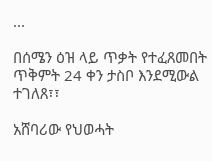...

በሰሜን ዕዝ ላይ ጥቃት የተፈጸመበት ጥቅምት 24 ቀን ታስቦ እንደሚውል ተገለጸ፣፣

አሸባሪው የህወሓት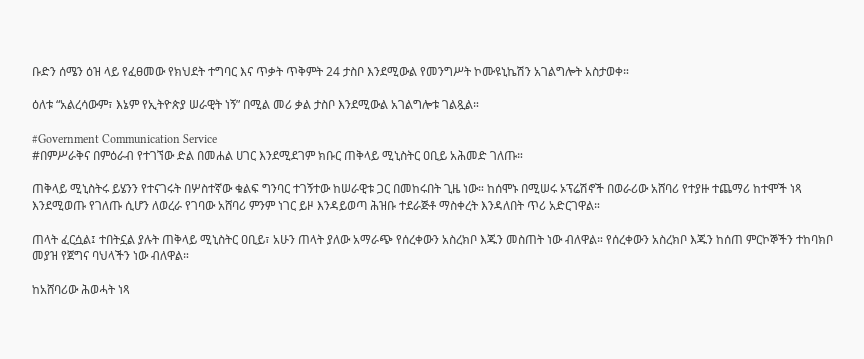ቡድን ሰሜን ዕዝ ላይ የፈፀመው የክህደት ተግባር እና ጥቃት ጥቅምት 24 ታስቦ እንደሚውል የመንግሥት ኮሙዩኒኬሽን አገልግሎት አስታወቀ።

ዕለቱ “አልረሳውም፣ እኔም የኢትዮጵያ ሠራዊት ነኝ” በሚል መሪ ቃል ታስቦ እንደሚውል አገልግሎቱ ገልጿል።

#Government Communication Service
#በምሥራቅና በምዕራብ የተገኘው ድል በመሐል ሀገር እንደሚደገም ክቡር ጠቅላይ ሚኒስትር ዐቢይ አሕመድ ገለጡ።

ጠቅላይ ሚኒስትሩ ይሄንን የተናገሩት በሦስተኛው ቁልፍ ግንባር ተገኝተው ከሠራዊቱ ጋር በመከሩበት ጊዜ ነው። ከሰሞኑ በሚሠሩ ኦፕሬሽኖች በወራሪው አሸባሪ የተያዙ ተጨማሪ ከተሞች ነጻ እንደሚወጡ የገለጡ ሲሆን ለወረራ የገባው አሸባሪ ምንም ነገር ይዞ እንዳይወጣ ሕዝቡ ተደራጅቶ ማስቀረት እንዳለበት ጥሪ አድርገዋል።

ጠላት ፈርሷል፤ ተበትኗል ያሉት ጠቅላይ ሚኒስትር ዐቢይ፣ አሁን ጠላት ያለው አማራጭ የሰረቀውን አስረክቦ እጁን መስጠት ነው ብለዋል። የሰረቀውን አስረክቦ እጁን ከሰጠ ምርኮኞችን ተከባክቦ መያዝ የጀግና ባህላችን ነው ብለዋል።

ከአሸባሪው ሕወሓት ነጻ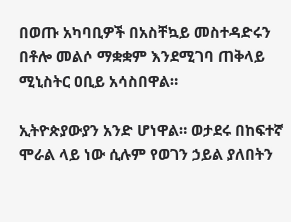በወጡ አካባቢዎች በአስቸኳይ መስተዳድሩን በቶሎ መልሶ ማቋቋም እንደሚገባ ጠቅላይ ሚኒስትር ዐቢይ አሳስበዋል።

ኢትዮጵያውያን አንድ ሆነዋል። ወታደሩ በከፍተኛ ሞራል ላይ ነው ሲሉም የወገን ኃይል ያለበትን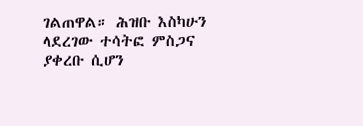ገልጠዋል። ሕዝቡ እስካሁን ላደረገው ተሳትፎ ምስጋና ያቀረቡ ሲሆን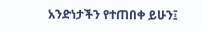አንድነታችን የተጠበቀ ይሁን፤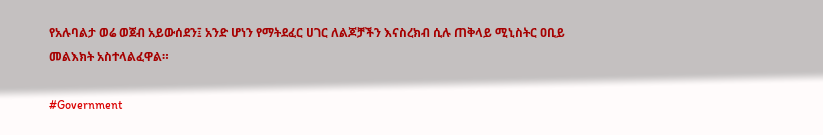የአሉባልታ ወሬ ወጀብ አይውሰደን፤ አንድ ሆነን የማትደፈር ሀገር ለልጆቻችን እናስረክብ ሲሉ ጠቅላይ ሚኒስትር ዐቢይ መልእክት አስተላልፈዋል።

#Government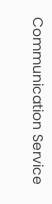Communication Service